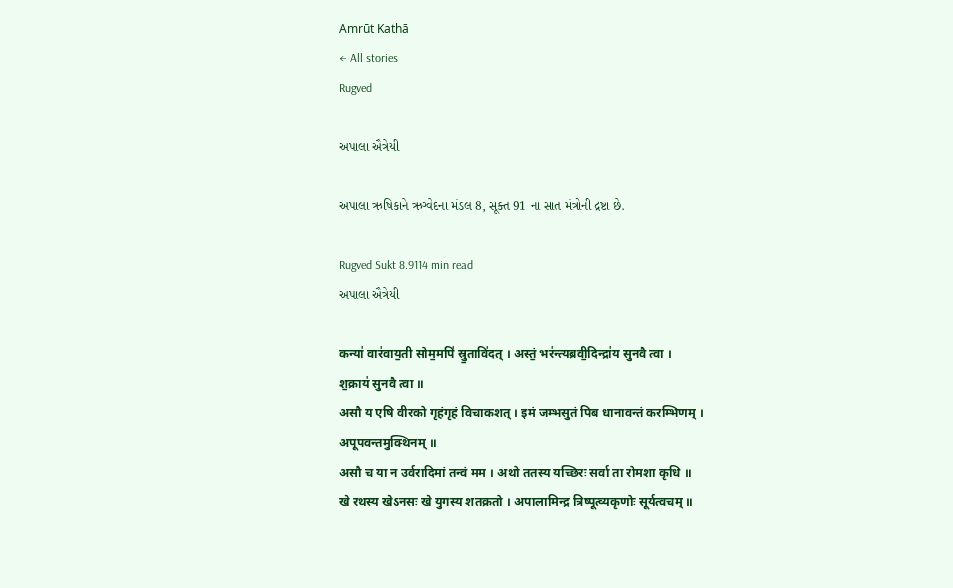Amrūt Kathā
← All stories
Rugved

અપાલા ઐત્રેયી

અપાલા ઋષિકાને ઋગ્વેદના મંડલ 8, સૂક્ત 91 ના સાત મંત્રોની દ્રષ્ટા છે.

Rugved Sukt 8.9114 min read
અપાલા ઐત્રેયી

कन्या॑ वार॑वाय॒ती सोम॒मपि॑ स्रु॒तावि॑दत् । अस्तं॒ भर॑न्त्यब्रवी॒दिन्द्रा॑य सुनवै त्वा ।
श॒क्राय॑ सुनवै त्वा ॥
असौ य एषि वीरको गृहंगृहं विचाकशत् । इमं जम्भसुतं पिब धानावन्तं करम्भिणम् ।
अपूपवन्तमुक्थिनम् ॥
असौ च या न उर्वरादिमां तन्वं मम । अथो ततस्य यच्छिरः सर्वा ता रोमशा कृधि ॥
खे रथस्य खेऽनसः खे युगस्य शतक्रतो । अपालामिन्द्र त्रिष्पूत्व्यकृणोः सूर्यत्वचम् ॥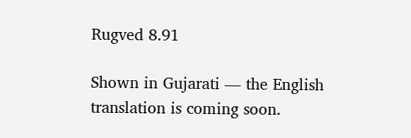Rugved 8.91

Shown in Gujarati — the English translation is coming soon.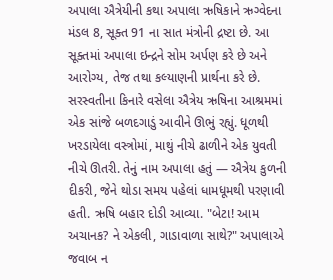અપાલા ઐત્રેયીની કથા અપાલા ઋષિકાને ઋગ્વેદના મંડલ 8, સૂક્ત 91 ના સાત મંત્રોની દ્રષ્ટા છે. આ સૂક્તમાં અપાલા ઇન્દ્રને સોમ અર્પણ કરે છે અને આરોગ્ય, તેજ તથા કલ્યાણની પ્રાર્થના કરે છે. સરસ્વતીના કિનારે વસેલા ઐત્રેય ઋષિના આશ્રમમાં એક સાંજે બળદગાડું આવીને ઊભું રહ્યું. ધૂળથી ખરડાયેલા વસ્ત્રોમાં, માથું નીચે ઢાળીને એક યુવતી નીચે ઊતરી. તેનું નામ અપાલા હતું — ઐત્રેય કુળની દીકરી, જેને થોડા સમય પહેલાં ધામધૂમથી પરણાવી હતી. ઋષિ બહાર દોડી આવ્યા. "બેટા! આમ અચાનક? ને એકલી, ગાડાવાળા સાથે?" અપાલાએ જવાબ ન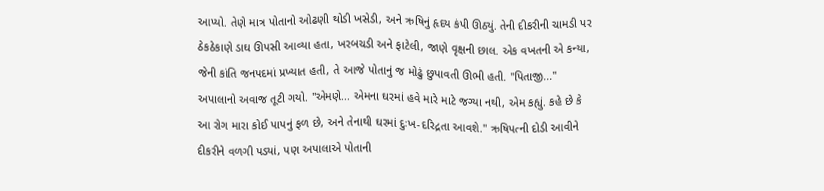આપ્યો. તેણે માત્ર પોતાનો ઓઢણી થોડી ખસેડી, અને ઋષિનું હૃદય કંપી ઊઠ્યું. તેની દીકરીની ચામડી પર ઠેકઠેકાણે ડાઘ ઊપસી આવ્યા હતા, ખરબચડી અને ફાટેલી, જાણે વૃક્ષની છાલ. એક વખતની એ કન્યા, જેની કાંતિ જનપદમાં પ્રખ્યાત હતી, તે આજે પોતાનું જ મોઢું છુપાવતી ઊભી હતી. "પિતાજી..." અપાલાનો અવાજ તૂટી ગયો. "એમણે... એમના ઘરમાં હવે મારે માટે જગ્યા નથી, એમ કહ્યું. કહે છે કે આ રોગ મારા કોઈ પાપનું ફળ છે, અને તેનાથી ઘરમાં દુઃખ-દરિદ્રતા આવશે." ઋષિપત્ની દોડી આવીને દીકરીને વળગી પડ્યાં, પણ અપાલાએ પોતાની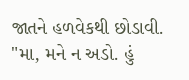જાતને હળવેકથી છોડાવી. "મા, મને ન અડો. હું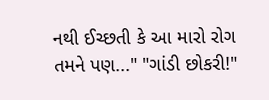નથી ઈચ્છતી કે આ મારો રોગ તમને પણ..." "ગાંડી છોકરી!"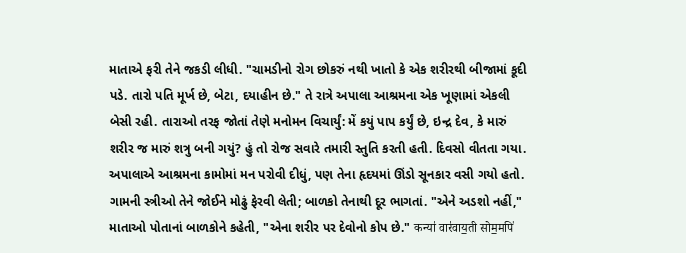માતાએ ફરી તેને જકડી લીધી. "ચામડીનો રોગ છોકરું નથી ખાતો કે એક શરીરથી બીજામાં કૂદી પડે. તારો પતિ મૂર્ખ છે, બેટા, દયાહીન છે." તે રાત્રે અપાલા આશ્રમના એક ખૂણામાં એકલી બેસી રહી. તારાઓ તરફ જોતાં તેણે મનોમન વિચાર્યું: મેં કયું પાપ કર્યું છે, ઇન્દ્ર દેવ, કે મારું શરીર જ મારું શત્રુ બની ગયું? હું તો રોજ સવારે તમારી સ્તુતિ કરતી હતી. દિવસો વીતતા ગયા. અપાલાએ આશ્રમના કામોમાં મન પરોવી દીધું, પણ તેના હૃદયમાં ઊંડો સૂનકાર વસી ગયો હતો. ગામની સ્ત્રીઓ તેને જોઈને મોઢું ફેરવી લેતી; બાળકો તેનાથી દૂર ભાગતાં. "એને અડશો નહીં," માતાઓ પોતાનાં બાળકોને કહેતી, "એના શરીર પર દેવોનો કોપ છે." कन्या॑ वार॑वाय॒ती सोम॒मपि॑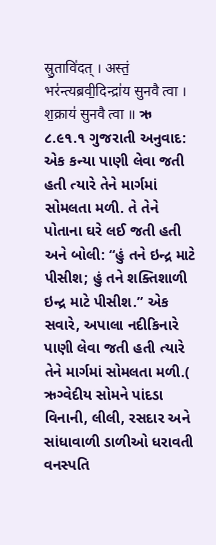स्रु॒तावि॑दत् । अस्तं॒ भर॑न्त्यब्रवी॒दिन्द्रा॑य सुनवै त्वा । श॒क्राय॑ सुनवै त्वा ॥ ઋ ૮.૯૧.૧ ગુજરાતી અનુવાદ: એક કન્યા પાણી લેવા જતી હતી ત્યારે તેને માર્ગમાં સોમલતા મળી. તે તેને પોતાના ઘરે લઈ જતી હતી અને બોલી: “હું તને ઇન્દ્ર માટે પીસીશ; હું તને શક્તિશાળી ઇન્દ્ર માટે પીસીશ.” એક સવારે, અપાલા નદીકિનારે પાણી લેવા જતી હતી ત્યારે તેને માર્ગમાં સોમલતા મળી.( ઋગ્વેદીય સોમને પાંદડા વિનાની, લીલી, રસદાર અને સાંધાવાળી ડાળીઓ ધરાવતી વનસ્પતિ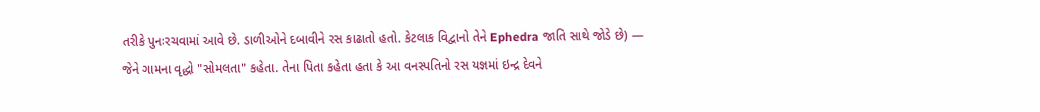તરીકે પુનઃરચવામાં આવે છે. ડાળીઓને દબાવીને રસ કાઢાતો હતો. કેટલાક વિદ્વાનો તેને Ephedra જાતિ સાથે જોડે છે) — જેને ગામના વૃદ્ધો "સોમલતા" કહેતા. તેના પિતા કહેતા હતા કે આ વનસ્પતિનો રસ યજ્ઞમાં ઇન્દ્ર દેવને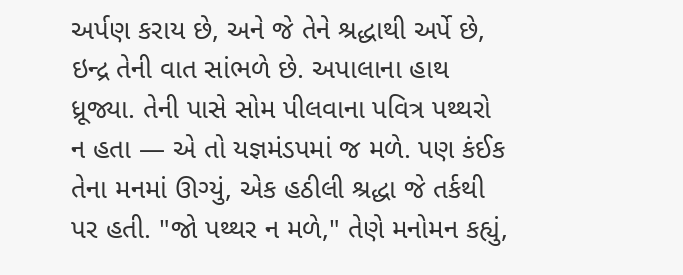અર્પણ કરાય છે, અને જે તેને શ્રદ્ધાથી અર્પે છે, ઇન્દ્ર તેની વાત સાંભળે છે. અપાલાના હાથ ધ્રૂજ્યા. તેની પાસે સોમ પીલવાના પવિત્ર પથ્થરો ન હતા — એ તો યજ્ઞમંડપમાં જ મળે. પણ કંઈક તેના મનમાં ઊગ્યું, એક હઠીલી શ્રદ્ધા જે તર્કથી પર હતી. "જો પથ્થર ન મળે," તેણે મનોમન કહ્યું,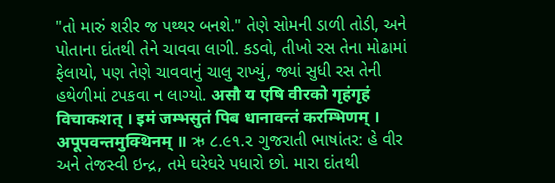"તો મારું શરીર જ પથ્થર બનશે." તેણે સોમની ડાળી તોડી, અને પોતાના દાંતથી તેને ચાવવા લાગી. કડવો, તીખો રસ તેના મોઢામાં ફેલાયો, પણ તેણે ચાવવાનું ચાલુ રાખ્યું, જ્યાં સુધી રસ તેની હથેળીમાં ટપકવા ન લાગ્યો. असौ य एषि वीरको गृहंगृहं विचाकशत् । इमं जम्भसुतं पिब धानावन्तं करम्भिणम् । अपूपवन्तमुक्थिनम् ॥ ઋ ૮.૯૧.૨ ગુજરાતી ભાષાંતર: હે વીર અને તેજસ્વી ઇન્દ્ર, તમે ઘરેઘરે પધારો છો. મારા દાંતથી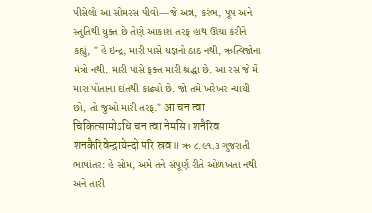પીસેલો આ સોમરસ પીવો—જે અન્ન, કરંભ, પૂપ અને સ્તુતિથી યુક્ત છે તેણે આકાશ તરફ હાથ ઊંચા કરીને કહ્યું, " હે ઇન્દ્ર, મારી પાસે યજ્ઞનો ઠાઠ નથી, ઋત્વિજોના મંત્રો નથી. મારી પાસે ફક્ત મારી શ્રદ્ધા છે. આ રસ જે મેં મારા પોતાના દાંતથી કાઢ્યો છે. જો તમે ખરેખર ન્યાયી છો, તો જુઓ મારી તરફ." आ चन त्वा चिकित्सामोऽधि चन त्वा नेमसि। शनैरिव शनकैरिवेन्द्रायेन्दो परि स्रव॥ ઋ ૮.૯૧.૩ ગુજરાતી ભાષાંતર: હે સોમ, અમે તને સંપૂર્ણ રીતે ઓળખતા નથી અને તારી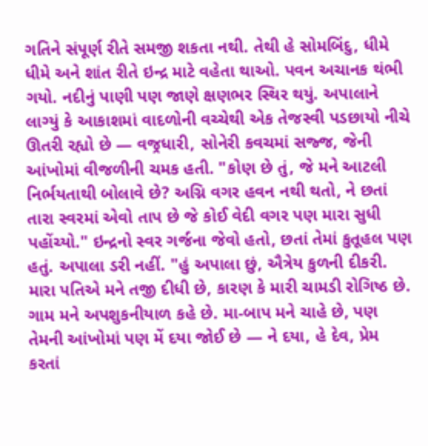ગતિને સંપૂર્ણ રીતે સમજી શકતા નથી. તેથી હે સોમબિંદુ, ધીમે ધીમે અને શાંત રીતે ઇન્દ્ર માટે વહેતા થાઓ. પવન અચાનક થંભી ગયો. નદીનું પાણી પણ જાણે ક્ષણભર સ્થિર થયું. અપાલાને લાગ્યું કે આકાશમાં વાદળોની વચ્ચેથી એક તેજસ્વી પડછાયો નીચે ઊતરી રહ્યો છે — વજ્રધારી, સોનેરી કવચમાં સજ્જ, જેની આંખોમાં વીજળીની ચમક હતી. "કોણ છે તું, જે મને આટલી નિર્ભયતાથી બોલાવે છે? અગ્નિ વગર હવન નથી થતો, ને છતાં તારા સ્વરમાં એવો તાપ છે જે કોઈ વેદી વગર પણ મારા સુધી પહોંચ્યો." ઇન્દ્રનો સ્વર ગર્જના જેવો હતો, છતાં તેમાં કુતૂહલ પણ હતું. અપાલા ડરી નહીં. "હું અપાલા છું, ઐત્રેય કુળની દીકરી. મારા પતિએ મને તજી દીધી છે, કારણ કે મારી ચામડી રોગિષ્ઠ છે. ગામ મને અપશુકનીયાળ કહે છે. મા-બાપ મને ચાહે છે, પણ તેમની આંખોમાં પણ મેં દયા જોઈ છે — ને દયા, હે દેવ, પ્રેમ કરતાં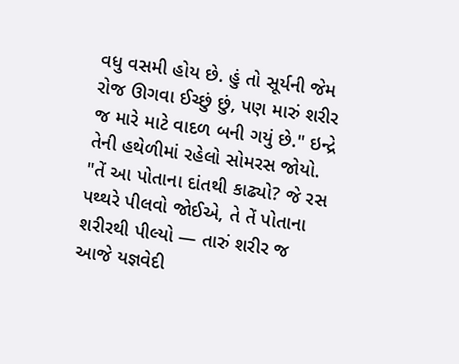વધુ વસમી હોય છે. હું તો સૂર્યની જેમ રોજ ઊગવા ઈચ્છું છું, પણ મારું શરીર જ મારે માટે વાદળ બની ગયું છે." ઇન્દ્રે તેની હથેળીમાં રહેલો સોમરસ જોયો. "તેં આ પોતાના દાંતથી કાઢ્યો? જે રસ પથ્થરે પીલવો જોઈએ, તે તેં પોતાના શરીરથી પીલ્યો — તારું શરીર જ આજે યજ્ઞવેદી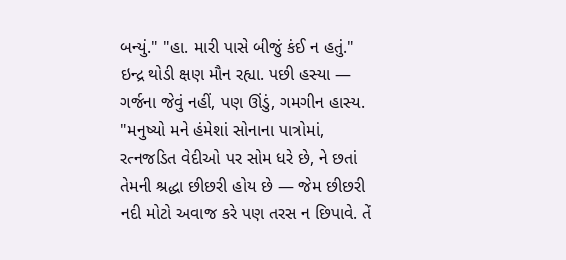બન્યું." "હા. મારી પાસે બીજું કંઈ ન હતું." ઇન્દ્ર થોડી ક્ષણ મૌન રહ્યા. પછી હસ્યા — ગર્જના જેવું નહીં, પણ ઊંડું, ગમગીન હાસ્ય. "મનુષ્યો મને હંમેશાં સોનાના પાત્રોમાં, રત્નજડિત વેદીઓ પર સોમ ધરે છે, ને છતાં તેમની શ્રદ્ધા છીછરી હોય છે — જેમ છીછરી નદી મોટો અવાજ કરે પણ તરસ ન છિપાવે. તેં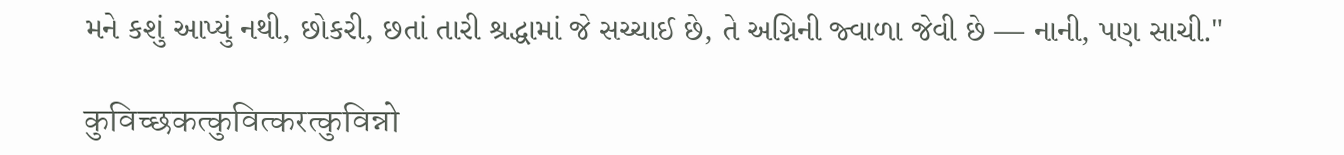મને કશું આપ્યું નથી, છોકરી, છતાં તારી શ્રદ્ધામાં જે સચ્ચાઈ છે, તે અગ્નિની જ્વાળા જેવી છે — નાની, પણ સાચી."

कुविच्छकत्कुवित्करत्कुविन्नो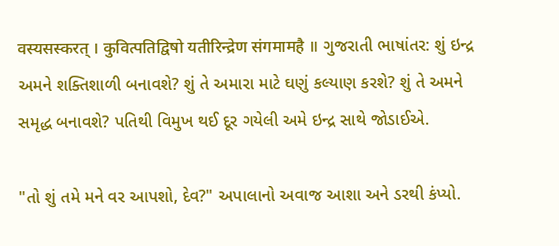वस्यसस्करत् । कुवित्पतिद्विषो यतीरिन्द्रेण संगमामहै ॥ ગુજરાતી ભાષાંતર: શું ઇન્દ્ર અમને શક્તિશાળી બનાવશે? શું તે અમારા માટે ઘણું કલ્યાણ કરશે? શું તે અમને સમૃદ્ધ બનાવશે? પતિથી વિમુખ થઈ દૂર ગયેલી અમે ઇન્દ્ર સાથે જોડાઈએ.

"તો શું તમે મને વર આપશો, દેવ?" અપાલાનો અવાજ આશા અને ડરથી કંપ્યો.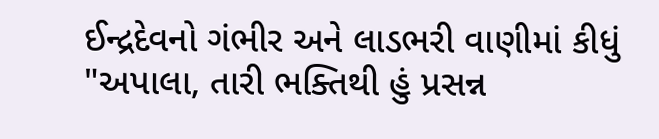ઈન્દ્રદેવનો ગંભીર અને લાડભરી વાણીમાં કીધું "અપાલા, તારી ભક્તિથી હું પ્રસન્ન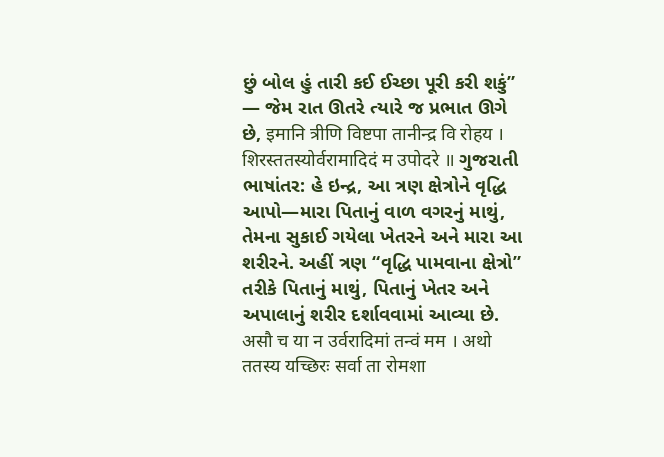છું બોલ હું તારી કઈ ઈચ્છા પૂરી કરી શકું” — જેમ રાત ઊતરે ત્યારે જ પ્રભાત ઊગે છે, इमानि त्रीणि विष्टपा तानीन्द्र वि रोहय । शिरस्ततस्योर्वरामादिदं म उपोदरे ॥ ગુજરાતી ભાષાંતર: હે ઇન્દ્ર, આ ત્રણ ક્ષેત્રોને વૃદ્ધિ આપો—મારા પિતાનું વાળ વગરનું માથું, તેમના સુકાઈ ગયેલા ખેતરને અને મારા આ શરીરને. અહીં ત્રણ “વૃદ્ધિ પામવાના ક્ષેત્રો” તરીકે પિતાનું માથું, પિતાનું ખેતર અને અપાલાનું શરીર દર્શાવવામાં આવ્યા છે. असौ च या न उर्वरादिमां तन्वं मम । अथो ततस्य यच्छिरः सर्वा ता रोमशा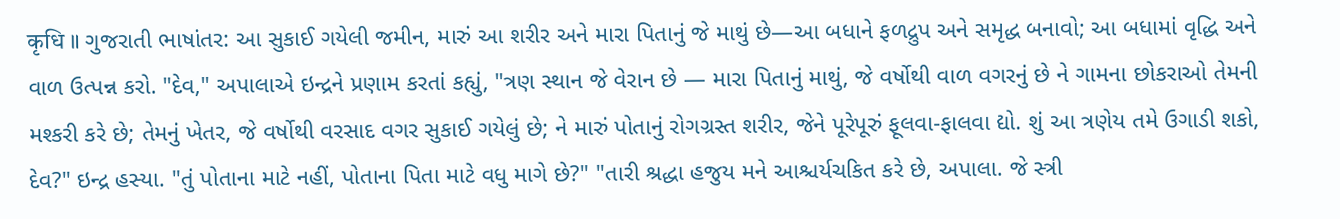कृधि ॥ ગુજરાતી ભાષાંતર: આ સુકાઈ ગયેલી જમીન, મારું આ શરીર અને મારા પિતાનું જે માથું છે—આ બધાને ફળદ્રુપ અને સમૃદ્ધ બનાવો; આ બધામાં વૃદ્ધિ અને વાળ ઉત્પન્ન કરો. "દેવ," અપાલાએ ઇન્દ્રને પ્રણામ કરતાં કહ્યું, "ત્રણ સ્થાન જે વેરાન છે — મારા પિતાનું માથું, જે વર્ષોથી વાળ વગરનું છે ને ગામના છોકરાઓ તેમની મશ્કરી કરે છે; તેમનું ખેતર, જે વર્ષોથી વરસાદ વગર સુકાઈ ગયેલું છે; ને મારું પોતાનું રોગગ્રસ્ત શરીર, જેને પૂરેપૂરું ફૂલવા-ફાલવા દ્યો. શું આ ત્રણેય તમે ઉગાડી શકો, દેવ?" ઇન્દ્ર હસ્યા. "તું પોતાના માટે નહીં, પોતાના પિતા માટે વધુ માગે છે?" "તારી શ્રદ્ધા હજુય મને આશ્ચર્યચકિત કરે છે, અપાલા. જે સ્ત્રી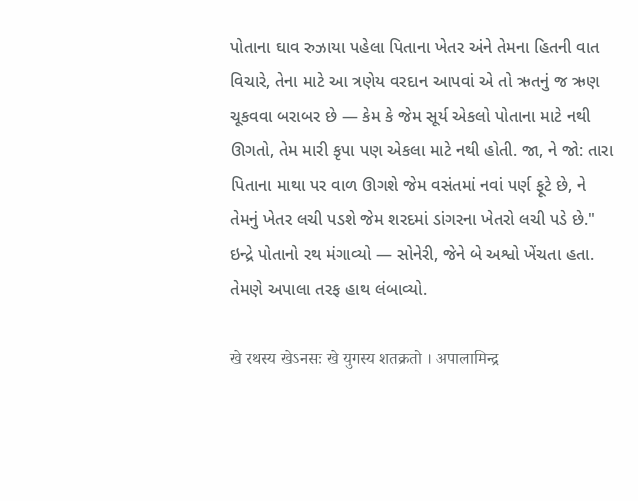પોતાના ઘાવ રુઝાયા પહેલા પિતાના ખેતર અંને તેમના હિતની વાત વિચારે, તેના માટે આ ત્રણેય વરદાન આપવાં એ તો ઋતનું જ ઋણ ચૂકવવા બરાબર છે — કેમ કે જેમ સૂર્ય એકલો પોતાના માટે નથી ઊગતો, તેમ મારી કૃપા પણ એકલા માટે નથી હોતી. જા, ને જો: તારા પિતાના માથા પર વાળ ઊગશે જેમ વસંતમાં નવાં પર્ણ ફૂટે છે, ને તેમનું ખેતર લચી પડશે જેમ શરદમાં ડાંગરના ખેતરો લચી પડે છે." ઇન્દ્રે પોતાનો રથ મંગાવ્યો — સોનેરી, જેને બે અશ્વો ખેંચતા હતા. તેમણે અપાલા તરફ હાથ લંબાવ્યો.

खे रथस्य खेऽनसः खे युगस्य शतक्रतो । अपालामिन्द्र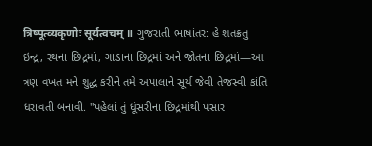त्रिष्पूत्व्यकृणोः सूर्यत्वचम् ॥ ગુજરાતી ભાષાંતર: હે શતક્રતુ ઇન્દ્ર, રથના છિદ્રમાં, ગાડાના છિદ્રમાં અને જોતના છિદ્રમાં—આ ત્રણ વખત મને શુદ્ધ કરીને તમે અપાલાને સૂર્ય જેવી તેજસ્વી કાંતિ ધરાવતી બનાવી. "પહેલાં તું ધૂંસરીના છિદ્રમાંથી પસાર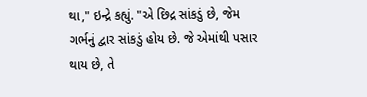થા," ઇન્દ્રે કહ્યું. "એ છિદ્ર સાંકડું છે, જેમ ગર્ભનું દ્વાર સાંકડું હોય છે. જે એમાંથી પસાર થાય છે, તે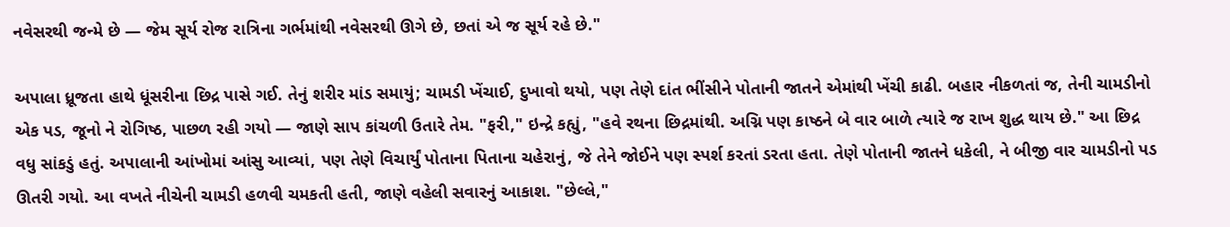નવેસરથી જન્મે છે — જેમ સૂર્ય રોજ રાત્રિના ગર્ભમાંથી નવેસરથી ઊગે છે, છતાં એ જ સૂર્ય રહે છે."

અપાલા ધ્રૂજતા હાથે ધૂંસરીના છિદ્ર પાસે ગઈ. તેનું શરીર માંડ સમાયું; ચામડી ખેંચાઈ, દુખાવો થયો, પણ તેણે દાંત ભીંસીને પોતાની જાતને એમાંથી ખેંચી કાઢી. બહાર નીકળતાં જ, તેની ચામડીનો એક પડ, જૂનો ને રોગિષ્ઠ, પાછળ રહી ગયો — જાણે સાપ કાંચળી ઉતારે તેમ. "ફરી," ઇન્દ્રે કહ્યું, "હવે રથના છિદ્રમાંથી. અગ્નિ પણ કાષ્ઠને બે વાર બાળે ત્યારે જ રાખ શુદ્ધ થાય છે." આ છિદ્ર વધુ સાંકડું હતું. અપાલાની આંખોમાં આંસુ આવ્યાં, પણ તેણે વિચાર્યું પોતાના પિતાના ચહેરાનું, જે તેને જોઈને પણ સ્પર્શ કરતાં ડરતા હતા. તેણે પોતાની જાતને ધકેલી, ને બીજી વાર ચામડીનો પડ ઊતરી ગયો. આ વખતે નીચેની ચામડી હળવી ચમકતી હતી, જાણે વહેલી સવારનું આકાશ. "છેલ્લે,"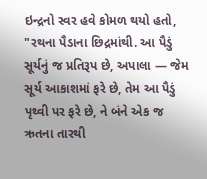ઇન્દ્રનો સ્વર હવે કોમળ થયો હતો, "રથના પૈડાના છિદ્રમાંથી. આ પૈડું સૂર્યનું જ પ્રતિરૂપ છે, અપાલા — જેમ સૂર્ય આકાશમાં ફરે છે, તેમ આ પૈડું પૃથ્વી પર ફરે છે, ને બંને એક જ ઋતના તારથી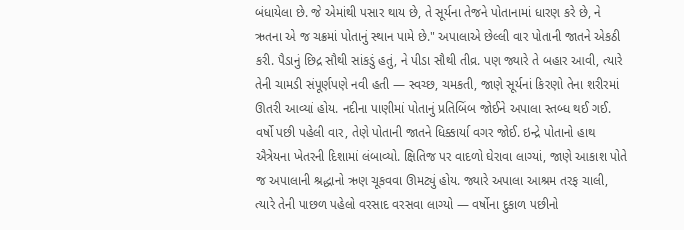બંધાયેલા છે. જે એમાંથી પસાર થાય છે, તે સૂર્યના તેજને પોતાનામાં ધારણ કરે છે, ને ઋતના એ જ ચક્રમાં પોતાનું સ્થાન પામે છે." અપાલાએ છેલ્લી વાર પોતાની જાતને એકઠી કરી. પૈડાનું છિદ્ર સૌથી સાંકડું હતું, ને પીડા સૌથી તીવ્ર. પણ જ્યારે તે બહાર આવી, ત્યારે તેની ચામડી સંપૂર્ણપણે નવી હતી — સ્વચ્છ, ચમકતી, જાણે સૂર્યનાં કિરણો તેના શરીરમાં ઊતરી આવ્યાં હોય. નદીના પાણીમાં પોતાનું પ્રતિબિંબ જોઈને અપાલા સ્તબ્ધ થઈ ગઈ. વર્ષો પછી પહેલી વાર, તેણે પોતાની જાતને ધિક્કાર્યા વગર જોઈ. ઇન્દ્રે પોતાનો હાથ ઐત્રેયના ખેતરની દિશામાં લંબાવ્યો. ક્ષિતિજ પર વાદળો ઘેરાવા લાગ્યાં, જાણે આકાશ પોતે જ અપાલાની શ્રદ્ધાનો ઋણ ચૂકવવા ઊમટ્યું હોય. જ્યારે અપાલા આશ્રમ તરફ ચાલી, ત્યારે તેની પાછળ પહેલો વરસાદ વરસવા લાગ્યો — વર્ષોના દુકાળ પછીનો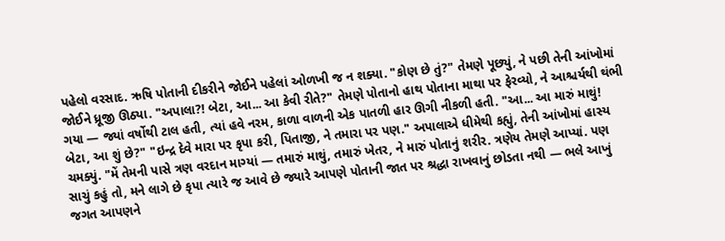પહેલો વરસાદ. ઋષિ પોતાની દીકરીને જોઈને પહેલાં ઓળખી જ ન શક્યા. "કોણ છે તું?" તેમણે પૂછ્યું, ને પછી તેની આંખોમાં જોઈને ધ્રૂજી ઊઠ્યા. "અપાલા?! બેટા, આ... આ કેવી રીતે?" તેમણે પોતાનો હાથ પોતાના માથા પર ફેરવ્યો, ને આશ્ચર્યથી થંભી ગયા — જ્યાં વર્ષોથી ટાલ હતી, ત્યાં હવે નરમ, કાળા વાળની એક પાતળી હાર ઊગી નીકળી હતી. "આ... આ મારું માથું! બેટા, આ શું છે?" "ઇન્દ્ર દેવે મારા પર કૃપા કરી, પિતાજી, ને તમારા પર પણ." અપાલાએ ધીમેથી કહ્યું, તેની આંખોમાં હાસ્ય ચમક્યું. "મેં તેમની પાસે ત્રણ વરદાન માગ્યાં — તમારું માથું, તમારું ખેતર, ને મારું પોતાનું શરીર. ત્રણેય તેમણે આપ્યાં. પણ સાચું કહું તો, મને લાગે છે કૃપા ત્યારે જ આવે છે જ્યારે આપણે પોતાની જાત પર શ્રદ્ધા રાખવાનું છોડતા નથી — ભલે આખું જગત આપણને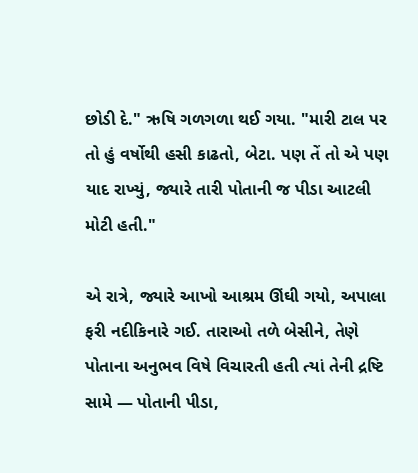છોડી દે." ઋષિ ગળગળા થઈ ગયા. "મારી ટાલ પર તો હું વર્ષોથી હસી કાઢતો, બેટા. પણ તેં તો એ પણ યાદ રાખ્યું, જ્યારે તારી પોતાની જ પીડા આટલી મોટી હતી."

એ રાત્રે, જ્યારે આખો આશ્રમ ઊંઘી ગયો, અપાલા ફરી નદીકિનારે ગઈ. તારાઓ તળે બેસીને, તેણે પોતાના અનુભવ વિષે વિચારતી હતી ત્યાં તેની દ્રષ્ટિ સામે — પોતાની પીડા,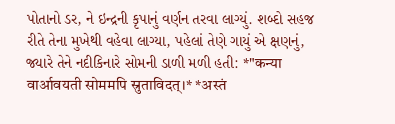પોતાનો ડર, ને ઇન્દ્રની કૃપાનું વર્ણન તરવા લાગ્યું. શબ્દો સહજ રીતે તેના મુખેથી વહેવા લાગ્યા, પહેલાં તેણે ગાયું એ ક્ષણનું, જ્યારે તેને નદીકિનારે સોમની ડાળી મળી હતી: *"कन्या वार्आवयती सोममपि स्रुताविदत्।* *अस्तं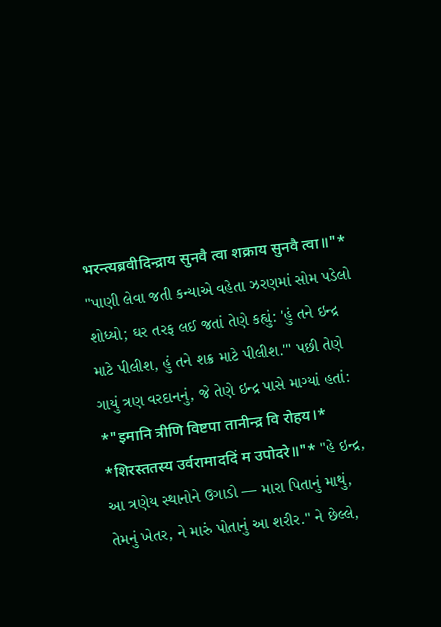भरन्त्यब्रवीदिन्द्राय सुनवै त्वा शक्राय सुनवै त्वा॥"* "પાણી લેવા જતી કન્યાએ વહેતા ઝરણમાં સોમ પડેલો શોધ્યો; ઘર તરફ લઈ જતાં તેણે કહ્યું: 'હું તને ઇન્દ્ર માટે પીલીશ, હું તને શક્ર માટે પીલીશ.'" પછી તેણે ગાયું ત્રણ વરદાનનું, જે તેણે ઇન્દ્ર પાસે માગ્યાં હતાં: *"इमानि त्रीणि विष्टपा तानीन्द्र वि रोहय।* *शिरस्ततस्य उर्वरामाददिं म उपोदरे॥"* "હે ઇન્દ્ર, આ ત્રણેય સ્થાનોને ઉગાડો — મારા પિતાનું માથું, તેમનું ખેતર, ને મારું પોતાનું આ શરીર." ને છેલ્લે,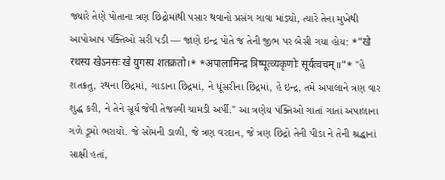જ્યારે તેણે પોતાના ત્રણ છિદ્રોમાંથી પસાર થવાનો પ્રસંગ ગાવા માંડ્યો, ત્યારે તેના મુખેથી આપોઆપ પંક્તિઓ સરી પડી — જાણે ઇન્દ્ર પોતે જ તેની જીભ પર બેસી ગયા હોય: *"खे रथस्य खेऽनसः खे युगस्य शतक्रतो।* *अपालामिन्द्र त्रिष्पूत्व्यकृणोः सूर्यत्वचम्॥"* "હે શતક્રતુ, રથના છિદ્રમાં, ગાડાના છિદ્રમાં, ને ધૂંસરીના છિદ્રમાં, હે ઇન્દ્ર, તમે અપાલાને ત્રણ વાર શુદ્ધ કરી, ને તેને સૂર્ય જેવી તેજસ્વી ચામડી અર્પી." આ ત્રણેય પંક્તિઓ ગાતાં ગાતાં અપાલાના ગળે ડૂમો ભરાયો. જે સોમની ડાળી, જે ત્રણ વરદાન, જે ત્રણ છિદ્રો તેની પીડા ને તેની શ્રદ્ધાનાં સાક્ષી હતાં,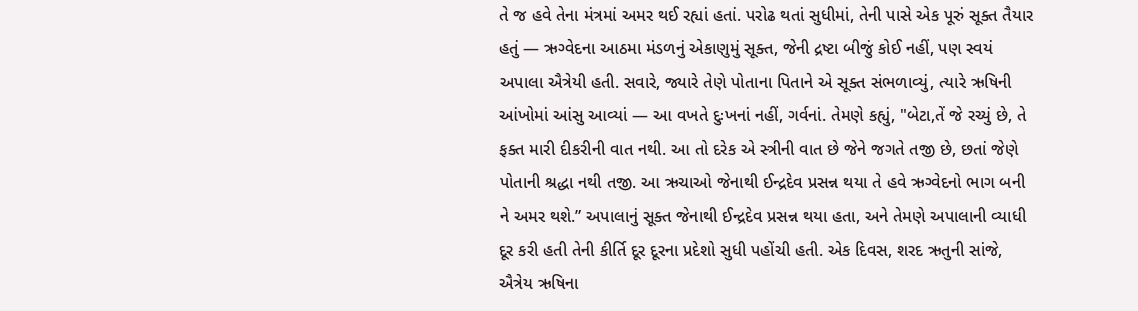તે જ હવે તેના મંત્રમાં અમર થઈ રહ્યાં હતાં. પરોઢ થતાં સુધીમાં, તેની પાસે એક પૂરું સૂક્ત તૈયાર હતું — ઋગ્વેદના આઠમા મંડળનું એકાણુમું સૂક્ત, જેની દ્રષ્ટા બીજું કોઈ નહીં, પણ સ્વયં અપાલા ઐત્રેયી હતી. સવારે, જ્યારે તેણે પોતાના પિતાને એ સૂક્ત સંભળાવ્યું, ત્યારે ઋષિની આંખોમાં આંસુ આવ્યાં — આ વખતે દુઃખનાં નહીં, ગર્વનાં. તેમણે કહ્યું, "બેટા,તેં જે રચ્યું છે, તે ફક્ત મારી દીકરીની વાત નથી. આ તો દરેક એ સ્ત્રીની વાત છે જેને જગતે તજી છે, છતાં જેણે પોતાની શ્રદ્ધા નથી તજી. આ ઋચાઓ જેનાથી ઈન્દ્રદેવ પ્રસન્ન થયા તે હવે ઋગ્વેદનો ભાગ બની ને અમર થશે.” અપાલાનું સૂક્ત જેનાથી ઈન્દ્રદેવ પ્રસન્ન થયા હતા, અને તેમણે અપાલાની વ્યાધી દૂર કરી હતી તેની કીર્તિ દૂર દૂરના પ્રદેશો સુધી પહોંચી હતી. એક દિવસ, શરદ ઋતુની સાંજે, ઐત્રેય ઋષિના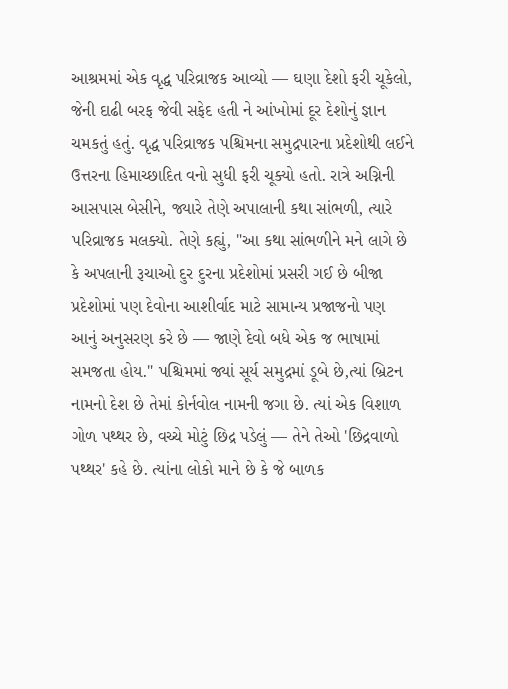આશ્રમમાં એક વૃદ્ધ પરિવ્રાજક આવ્યો — ઘણા દેશો ફરી ચૂકેલો, જેની દાઢી બરફ જેવી સફેદ હતી ને આંખોમાં દૂર દેશોનું જ્ઞાન ચમકતું હતું. વૃદ્ધ પરિવ્રાજક પશ્ચિમના સમુદ્રપારના પ્રદેશોથી લઈને ઉત્તરના હિમાચ્છાદિત વનો સુધી ફરી ચૂક્યો હતો. રાત્રે અગ્નિની આસપાસ બેસીને, જ્યારે તેણે અપાલાની કથા સાંભળી, ત્યારે પરિવ્રાજક મલક્યો. તેણે કહ્યું, "આ કથા સાંભળીને મને લાગે છે કે અપલાની રૂચાઓ દુર દુરના પ્રદેશોમાં પ્રસરી ગઈ છે બીજા પ્રદેશોમાં પણ દેવોના આશીર્વાદ માટે સામાન્ય પ્રજાજનો પણ આનું અનુસરણ કરે છે — જાણે દેવો બધે એક જ ભાષામાં સમજતા હોય." પશ્ચિમમાં જ્યાં સૂર્ય સમુદ્રમાં ડૂબે છે,ત્યાં બ્રિટન નામનો દેશ છે તેમાં કોર્નવોલ નામની જગા છે. ત્યાં એક વિશાળ ગોળ પથ્થર છે, વચ્ચે મોટું છિદ્ર પડેલું — તેને તેઓ 'છિદ્રવાળો પથ્થર' કહે છે. ત્યાંના લોકો માને છે કે જે બાળક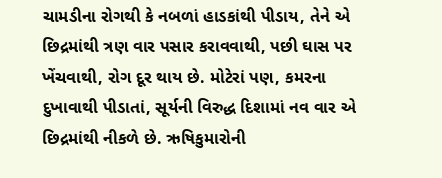ચામડીના રોગથી કે નબળાં હાડકાંથી પીડાય, તેને એ છિદ્રમાંથી ત્રણ વાર પસાર કરાવવાથી, પછી ઘાસ પર ખેંચવાથી, રોગ દૂર થાય છે. મોટેરાં પણ, કમરના દુખાવાથી પીડાતાં, સૂર્યની વિરુદ્ધ દિશામાં નવ વાર એ છિદ્રમાંથી નીકળે છે. ઋષિકુમારોની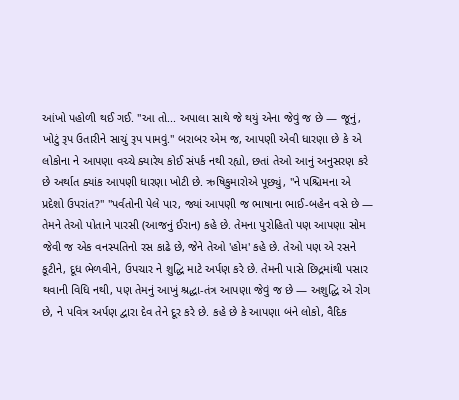આંખો પહોળી થઈ ગઈ. "આ તો... અપાલા સાથે જે થયું એના જેવું જ છે — જૂનું, ખોટું રૂપ ઉતારીને સાચું રૂપ પામવું." બરાબર એમ જ, આપણી એવી ધારણા છે કે એ લોકોના ને આપણા વચ્ચે ક્યારેય કોઈ સંપર્ક નથી રહ્યો, છતાં તેઓ આનું અનુસરણ કરે છે અર્થાત ક્યાંક આપણી ધારણા ખોટી છે. ઋષિકુમારોએ પૂછ્યું, "ને પશ્ચિમના એ પ્રદેશો ઉપરાંત?" "પર્વતોની પેલે પાર, જ્યાં આપણી જ ભાષાના ભાઈ-બહેન વસે છે — તેમને તેઓ પોતાને પારસી (આજનું ઈરાન) કહે છે. તેમના પુરોહિતો પણ આપણા સોમ જેવી જ એક વનસ્પતિનો રસ કાઢે છે, જેને તેઓ 'હોમ' કહે છે. તેઓ પણ એ રસને કૂટીને, દૂધ ભેળવીને, ઉપચાર ને શુદ્ધિ માટે અર્પણ કરે છે. તેમની પાસે છિદ્રમાંથી પસાર થવાની વિધિ નથી, પણ તેમનું આખું શ્રદ્ધા-તંત્ર આપણા જેવું જ છે — અશુદ્ધિ એ રોગ છે, ને પવિત્ર અર્પણ દ્વારા દેવ તેને દૂર કરે છે. કહે છે કે આપણા બંને લોકો, વૈદિક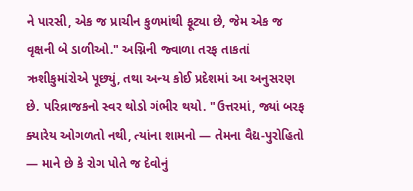ને પારસી, એક જ પ્રાચીન કુળમાંથી ફૂટ્યા છે, જેમ એક જ વૃક્ષની બે ડાળીઓ." અગ્નિની જ્વાળા તરફ તાકતાં ઋશીકુમાંરોએ પૂછ્યું, તથા અન્ય કોઈ પ્રદેશમાં આ અનુસરણ છે. પરિવ્રાજકનો સ્વર થોડો ગંભીર થયો. "ઉત્તરમાં, જ્યાં બરફ ક્યારેય ઓગળતો નથી, ત્યાંના શામનો — તેમના વૈદ્ય-પુરોહિતો — માને છે કે રોગ પોતે જ દેવોનું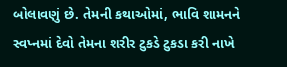બોલાવણું છે. તેમની કથાઓમાં, ભાવિ શામનને સ્વપ્નમાં દેવો તેમના શરીર ટુકડે ટુકડા કરી નાખે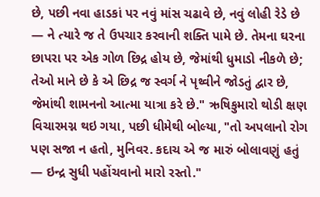છે, પછી નવા હાડકાં પર નવું માંસ ચઢાવે છે, નવું લોહી રેડે છે — ને ત્યારે જ તે ઉપચાર કરવાની શક્તિ પામે છે. તેમના ઘરના છાપરા પર એક ગોળ છિદ્ર હોય છે, જેમાંથી ધુમાડો નીકળે છે; તેઓ માને છે કે એ છિદ્ર જ સ્વર્ગ ને પૃથ્વીને જોડતું દ્વાર છે, જેમાંથી શામનનો આત્મા યાત્રા કરે છે." ઋષિકુમારો થોડી ક્ષણ વિચારમગ્ન થઇ ગયા, પછી ધીમેથી બોલ્યા, "તો અપલાનો રોગ પણ સજા ન હતો, મુનિવર. કદાચ એ જ મારું બોલાવણું હતું — ઇન્દ્ર સુધી પહોંચવાનો મારો રસ્તો."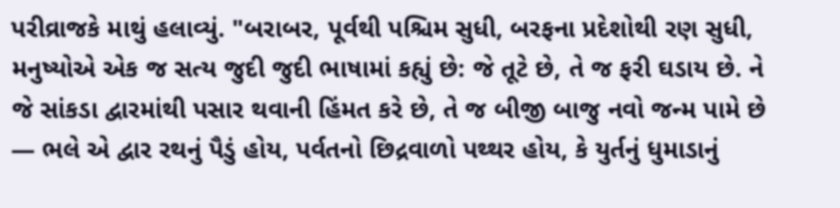પરીવ્રાજકે માથું હલાવ્યું. "બરાબર, પૂર્વથી પશ્ચિમ સુધી, બરફના પ્રદેશોથી રણ સુધી, મનુષ્યોએ એક જ સત્ય જુદી જુદી ભાષામાં કહ્યું છે: જે તૂટે છે, તે જ ફરી ઘડાય છે. ને જે સાંકડા દ્વારમાંથી પસાર થવાની હિંમત કરે છે, તે જ બીજી બાજુ નવો જન્મ પામે છે — ભલે એ દ્વાર રથનું પૈડું હોય, પર્વતનો છિદ્રવાળો પથ્થર હોય, કે યુર્તનું ધુમાડાનું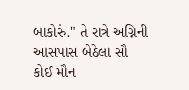બાકોરું." તે રાત્રે અગ્નિની આસપાસ બેઠેલા સૌ કોઈ મૌન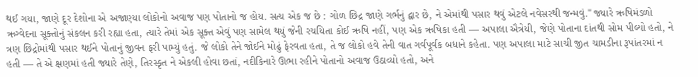થઈ ગયા, જાણે દૂર દેશોના એ અજાણ્યા લોકોનો અવાજ પણ પોતાનો જ હોય. સત્ય એક જ છે : ગોળ છિદ્ર જાણે ગર્ભનું દ્વાર છે, ને એમાંથી પસાર થવું એટલે નવેસરથી જન્મવું." જ્યારે ઋષિમંડળો ઋગ્વેદના સૂક્તોનું સંકલન કરી રહ્યા હતા, ત્યારે તેમાં એક સૂક્ત એવું પણ સામેલ થયું જેની રચયિતા કોઈ ઋષિ નહીં, પણ એક ઋષિકા હતી — અપાલા ઐત્રેયી, જેણે પોતાના દાંતથી સોમ પીલ્યો હતો, ને ત્રણ છિદ્રોમાંથી પસાર થઈને પોતાનું જીવન ફરી પામ્યું હતું. જે લોકો તેને જોઈને મોઢું ફેરવતા હતા, તે જ લોકો હવે તેની વાત ગર્વપૂર્વક બધાને કહેતા. પણ અપાલા માટે સાચી જીત ચામડીના રૂપાંતરમાં ન હતી — તે એ ક્ષણમાં હતી જ્યારે તેણે, તિરસ્કૃત ને એકલી હોવા છતાં, નદીકિનારે ઊભા રહીને પોતાનો અવાજ ઉઠાવ્યો હતો, અને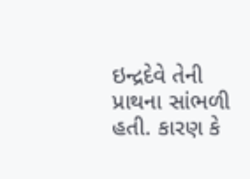ઇન્દ્રદેવે તેની પ્રાથના સાંભળી હતી. કારણ કે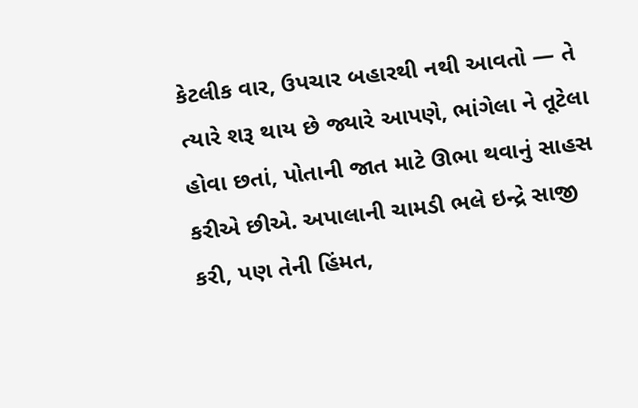કેટલીક વાર, ઉપચાર બહારથી નથી આવતો — તે ત્યારે શરૂ થાય છે જ્યારે આપણે, ભાંગેલા ને તૂટેલા હોવા છતાં, પોતાની જાત માટે ઊભા થવાનું સાહસ કરીએ છીએ. અપાલાની ચામડી ભલે ઇન્દ્રે સાજી કરી, પણ તેની હિંમત,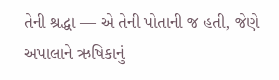તેની શ્રદ્ધા — એ તેની પોતાની જ હતી, જેણે અપાલાને ઋષિકાનું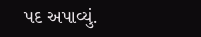પદ અપાવ્યું.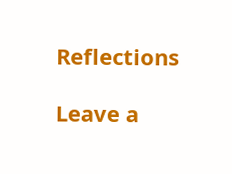Reflections

Leave a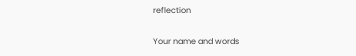reflection

Your name and words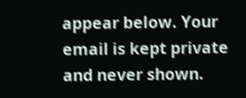appear below. Your email is kept private and never shown.